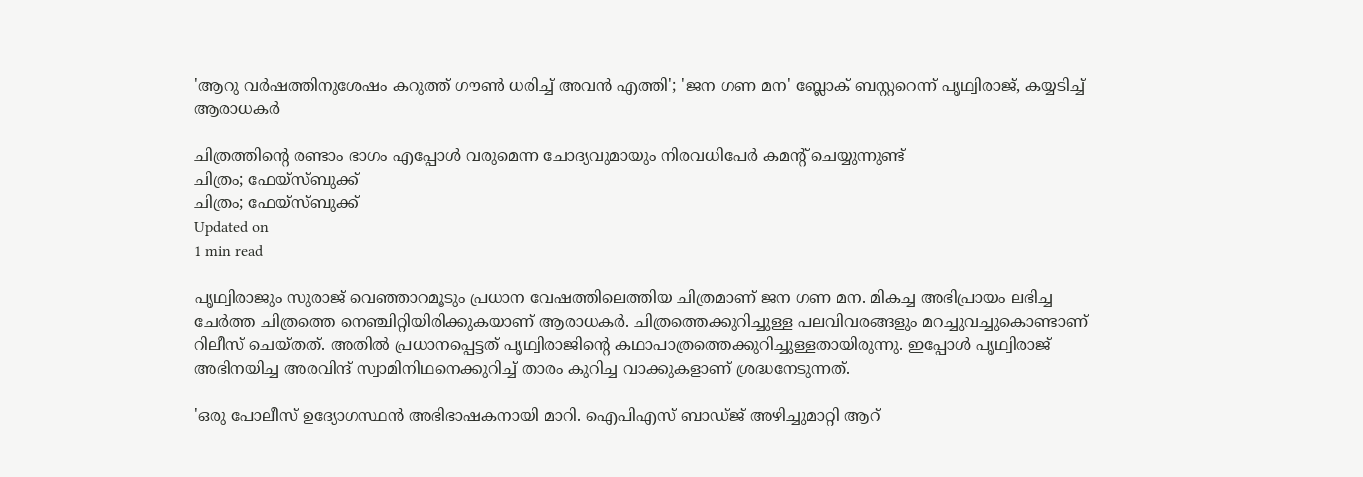'ആറു വർഷത്തിനുശേഷം കറുത്ത് ഗൗൺ ധരിച്ച് അവൻ എത്തി'; 'ജന ഗണ മന' ബ്ലോക് ബസ്റ്ററെന്ന് പൃഥ്വിരാജ്, കയ്യടിച്ച് ആരാധകർ

ചിത്രത്തിന്റെ രണ്ടാം ഭാഗം എപ്പോൾ വരുമെന്ന ചോദ്യവുമായും നിരവധിപേർ കമന്റ് ചെയ്യുന്നുണ്ട്
ചിത്രം; ഫേയ്സ്ബുക്ക്
ചിത്രം; ഫേയ്സ്ബുക്ക്
Updated on
1 min read

പൃഥ്വിരാജും സുരാജ് വെഞ്ഞാറമൂടും പ്രധാന വേഷത്തിലെത്തിയ ചിത്രമാണ് ജന ഗണ മന. മികച്ച അഭിപ്രായം ലഭിച്ച ചേർത്ത ചിത്രത്തെ നെ‍ഞ്ചിറ്റിയിരിക്കുകയാണ് ആരാധകർ. ചിത്രത്തെക്കുറിച്ചുള്ള പലവിവരങ്ങളും മറച്ചുവച്ചുകൊണ്ടാണ് റിലീസ് ചെയ്തത്. അതിൽ പ്രധാനപ്പെട്ടത് പൃഥ്വിരാജിന്റെ കഥാപാത്രത്തെക്കുറിച്ചുള്ളതായിരുന്നു. ഇപ്പോൾ പൃഥ്വിരാജ് അഭിനയിച്ച അരവിന്ദ് സ്വാമിനിഥനെക്കുറിച്ച് താരം കുറിച്ച വാക്കുകളാണ് ശ്രദ്ധനേടുന്നത്.

'ഒരു പോലീസ് ഉദ്യോഗസ്ഥൻ അഭിഭാഷകനായി മാറി. ഐപിഎസ് ബാഡ്ജ് അഴിച്ചുമാറ്റി ആറ്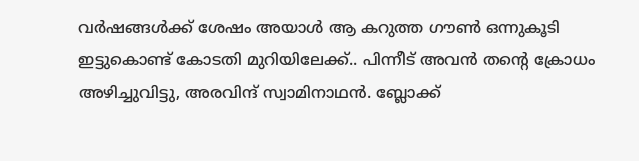വർഷങ്ങൾക്ക് ശേഷം അയാൾ ആ കറുത്ത ഗൗൺ ഒന്നുകൂടി ഇട്ടുകൊണ്ട് കോടതി മുറിയിലേക്ക്.. പിന്നീട് അവൻ തന്റെ ക്രോധം അഴിച്ചുവിട്ടു, അരവിന്ദ് സ്വാമിനാഥൻ. ബ്ലോക്ക്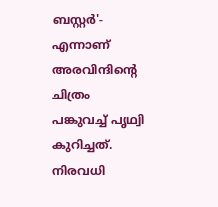ബസ്റ്റർ'- എന്നാണ് അരവിന്ദിന്റെ ചിത്രം പങ്കുവച്ച് പൃഥ്വി കുറിച്ചത്. നിരവധി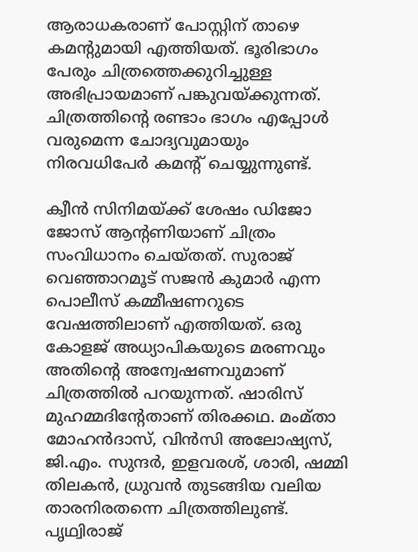ആരാധകരാണ് പോസ്റ്റിന് താഴെ കമന്റുമായി എത്തിയത്. ഭൂരിഭാഗം പേരും ചിത്രത്തെക്കുറിച്ചുള്ള അഭിപ്രായമാണ് പങ്കുവയ്ക്കുന്നത്. ചിത്രത്തിന്റെ രണ്ടാം ഭാഗം എപ്പോൾ വരുമെന്ന ചോദ്യവുമായും നിരവധിപേർ കമന്റ് ചെയ്യുന്നുണ്ട്.

ക്വീൻ സിനിമയ്ക്ക് ശേഷം ഡിജോ ജോസ് ആന്റണിയാണ് ചിത്രം സംവിധാനം ചെയ്തത്. സുരാജ് വെഞ്ഞാറമൂട് സജൻ കുമാർ എന്ന പൊലീസ് കമ്മീഷണറുടെ വേഷത്തിലാണ് എത്തിയത്. ഒരു കോളജ് അധ്യാപികയുടെ മരണവും അതിന്റെ അന്വേഷണവുമാണ് ചിത്രത്തിൽ പറയുന്നത്. ഷാരിസ് മുഹമ്മദിന്റേതാണ് തിരക്കഥ. മംമ്താ മോഹൻദാസ്, വിൻസി അലോഷ്യസ്‍, ജി.എം. സുന്ദർ, ഇളവരശ്, ശാരി, ഷമ്മി തിലകൻ, ധ്രുവൻ തുടങ്ങിയ വലിയ താരനിരതന്നെ ചിത്രത്തിലുണ്ട്. പൃഥ്വിരാജ്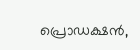പ്രൊഡക്ഷൻ,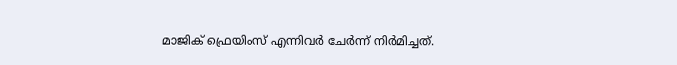മാജിക് ഫ്രെയിംസ് എന്നിവർ ചേർന്ന് നിർമിച്ചത്.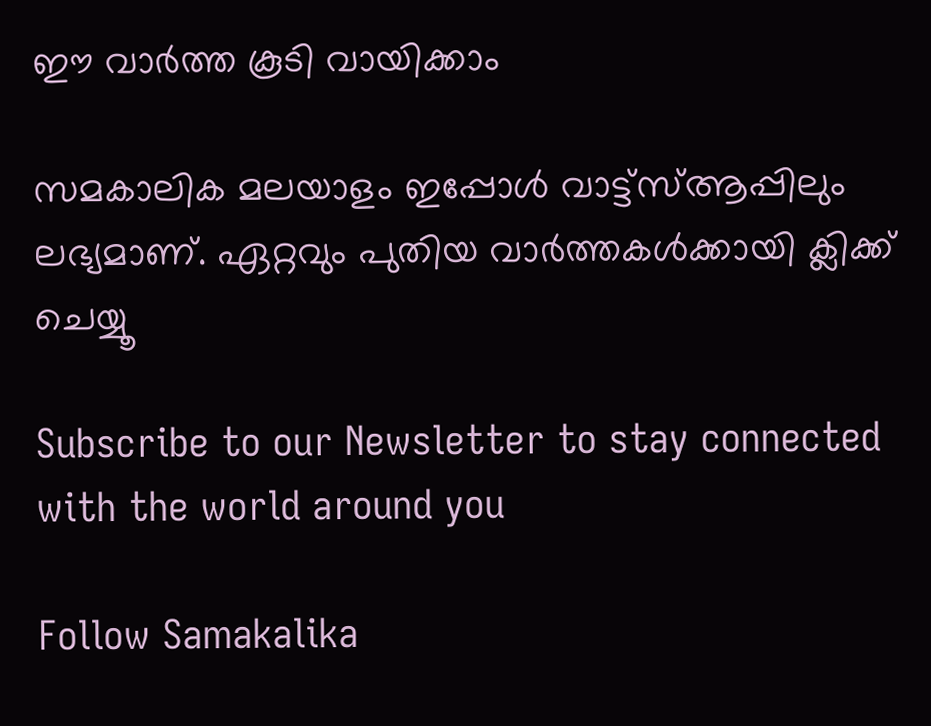ഈ വാർത്ത കൂടി വായിക്കാം

സമകാലിക മലയാളം ഇപ്പോൾ വാട്ട്‌സ്ആപ്പിലും ലഭ്യമാണ്. ഏറ്റവും പുതിയ വാർത്തകൾക്കായി ക്ലിക്ക് ചെയ്യൂ

Subscribe to our Newsletter to stay connected with the world around you

Follow Samakalika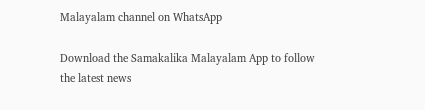Malayalam channel on WhatsApp

Download the Samakalika Malayalam App to follow the latest news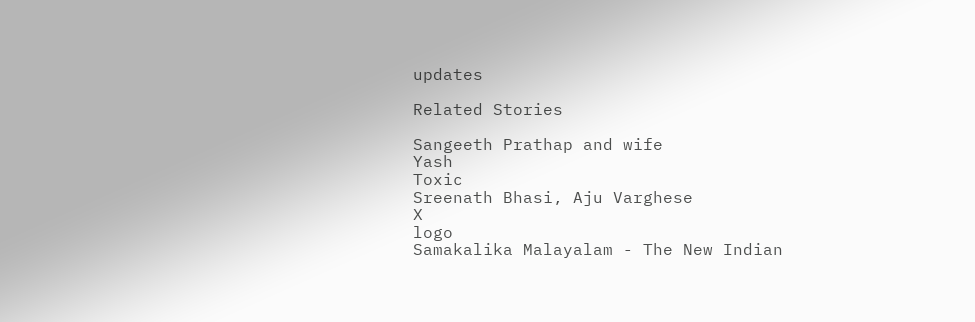updates

Related Stories

Sangeeth Prathap and wife
Yash
Toxic
Sreenath Bhasi, Aju Varghese
X
logo
Samakalika Malayalam - The New Indian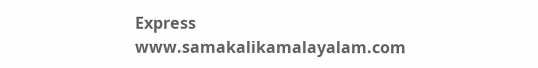Express
www.samakalikamalayalam.com